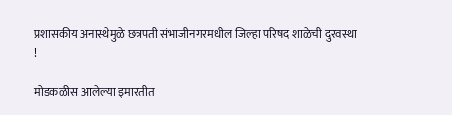प्रशासकीय अनास्थेमुळे छत्रपती संभाजीनगरमधील जिल्हा परिषद शाळेची दुरवस्था !

मोडकळीस आलेल्या इमारतीत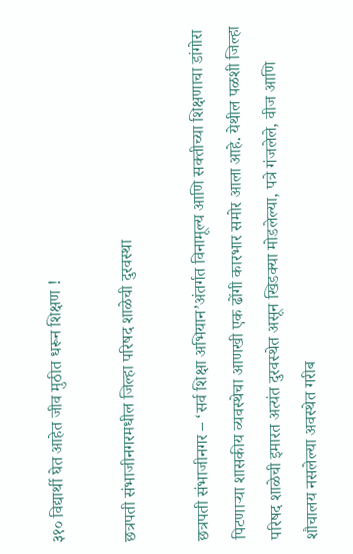३१० विद्यार्थी घेत आहेत जीव मुठीत धरून शिक्षण !

छत्रपती संभाजीनगरमधील जिल्हा परिषद शाळेची दुरवस्था

छत्रपती संभाजीनगर – ‘सर्व शिक्षा अभियान’अंतर्गत विनामूल्य आणि सक्तीच्या शिक्षणाचा डांगोरा पिटणार्‍या शासकीय व्यवस्थेचा आणखी एक ढोंगी कारभार समोर आला आहे. येथील पळशी जिल्हा परिषद शाळेची इमारत अत्यंत दुरवस्थेत असून खिडक्या मोडलेल्या, पत्रे गंजलेले, वीज आणि शौचालय नसलेल्या अवस्थेत गरीब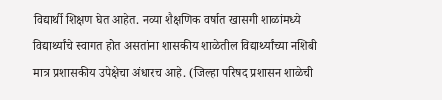विद्यार्थी शिक्षण घेत आहेत. नव्या शैक्षणिक वर्षात खासगी शाळांमध्ये विद्यार्थ्यांचे स्वागत होत असतांना शासकीय शाळेतील विद्यार्थ्यांच्या नशिबी मात्र प्रशासकीय उपेक्षेचा अंधारच आहे. (जिल्हा परिषद प्रशासन शाळेची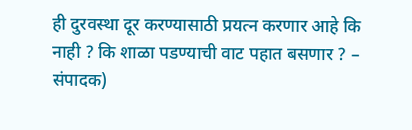ही दुरवस्था दूर करण्यासाठी प्रयत्न करणार आहे कि नाही ? कि शाळा पडण्याची वाट पहात बसणार ? – संपादक)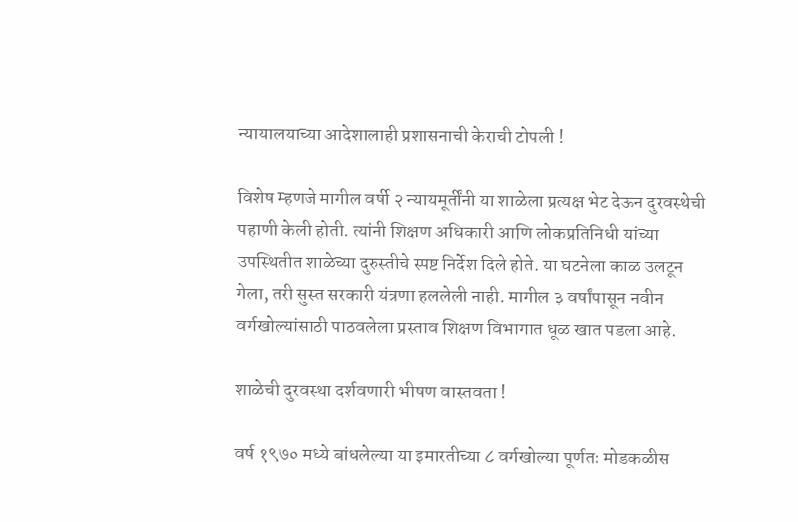न्यायालयाच्या आदेशालाही प्रशासनाची केराची टोपली !

विशेष म्हणजे मागील वर्षी २ न्यायमूर्तींनी या शाळेला प्रत्यक्ष भेट देऊन दुरवस्थेची पहाणी केली होती. त्यांनी शिक्षण अधिकारी आणि लोकप्रतिनिधी यांच्या उपस्थितीत शाळेच्या दुरुस्तीचे स्पष्ट निर्देश दिले होते. या घटनेला काळ उलटून गेला, तरी सुस्त सरकारी यंत्रणा हललेली नाही. मागील ३ वर्षांपासून नवीन वर्गखोल्यांसाठी पाठवलेला प्रस्ताव शिक्षण विभागात धूळ खात पडला आहे.

शाळेची दुरवस्था दर्शवणारी भीषण वास्तवता !

वर्ष १९७० मध्ये बांधलेल्या या इमारतीच्या ८ वर्गखोल्या पूर्णतः मोडकळीस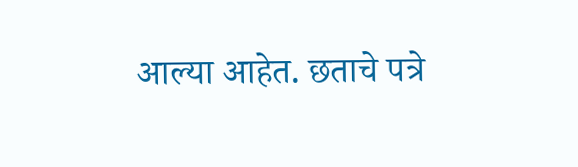आल्या आहेत. छताचे पत्रे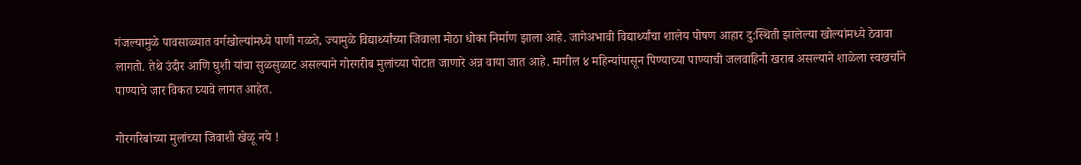गंजल्यामुळे पावसाळ्यात वर्गखोल्यांमध्ये पाणी गळते, ज्यामुळे विद्यार्थ्यांच्या जिवाला मोठा धोका निर्माण झाला आहे. जागेअभावी विद्यार्थ्यांचा शालेय पोषण आहार दु:स्थिती झालेल्या खोल्यांमध्ये ठेवावा लागतो. तेथे उंदीर आणि घुशी यांचा सुळसुळाट असल्याने गोरगरीब मुलांच्या पोटात जाणारे अन्न वाया जात आहे. मागील ४ महिन्यांपासून पिण्याच्या पाण्याची जलवाहिनी खराब असल्याने शाळेला स्वखर्चाने पाण्याचे जार विकत घ्यावे लागत आहेत.

गोरगरिबांच्या मुलांच्या जिवाशी खेळू नये !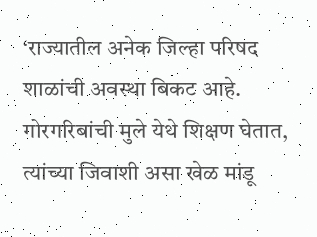‘राज्यातील अनेक जिल्हा परिषद शाळांची अवस्था बिकट आहे. गोरगरिबांची मुले येथे शिक्षण घेतात, त्यांच्या जिवाशी असा खेळ मांडू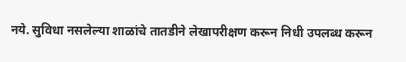नये. सुविधा नसलेल्या शाळांचे तातडीने लेखापरीक्षण करून निधी उपलब्ध करून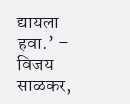द्यायला हवा.’ – विजय साळकर,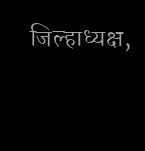जिल्हाध्यक्ष,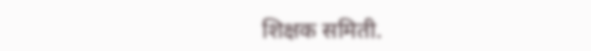शिक्षक समिती.